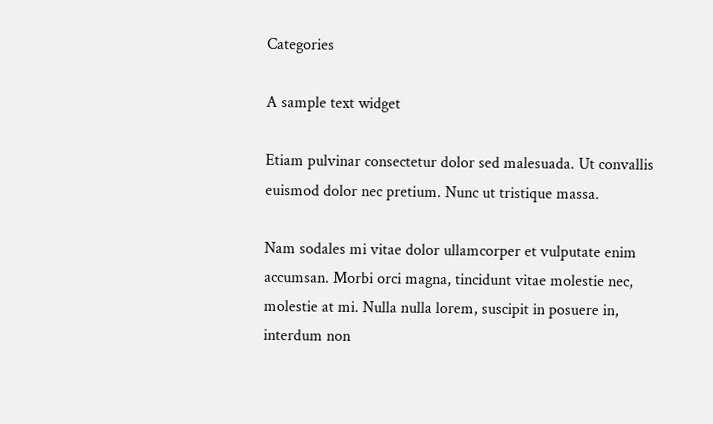Categories

A sample text widget

Etiam pulvinar consectetur dolor sed malesuada. Ut convallis euismod dolor nec pretium. Nunc ut tristique massa.

Nam sodales mi vitae dolor ullamcorper et vulputate enim accumsan. Morbi orci magna, tincidunt vitae molestie nec, molestie at mi. Nulla nulla lorem, suscipit in posuere in, interdum non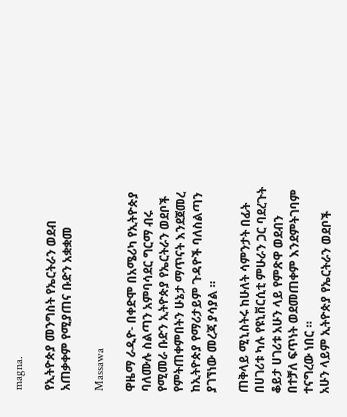magna.

የኢትዮጵያ መንግስት የኤርትራን ወደብ አጠቃቀም የሚያጠና ቡድን አቋቋመ

Massawa

ዋዜማ ራዲዮ- በቀድሞ በአሜሪካ የኢትዮጵያ ባለሙሉ ስልጣን አምባሳደር ግርማ ብሩ የሚመራ ቡድን ኢትዮጵያ የኤርትራን ወደቦች የምትጠቀምበትን ሁኔታ ማጥናት እንደጀመረ ከኢትዮጵያ የማሪታይም ጉዳዮች ባለስልጣን ያገኘነው መረጃ ያሳያል ።

ጠቅላይ ሚኒስትሩ ከሁለት ሳምንታት በፊት በሀገሪቱ ካሉ የዩኒቨርሲቲ ምሁራን ጋር ባደረጉት ቆይታ ሀገሪቱ አሁን ላይ የምጽዋ ወደብን በተቻለ ፍጥነት ወደመጠቀም እንደምትገባም ተናግረው ነበር ።
አሁን ላይም ኢትዮጵያ የኤርትራን ወደቦች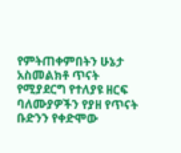የምትጠቀምበትን ሁኔታ አስመልክቶ ጥናት የሚያደርግ የተለያዩ ዘርፍ ባለሙያዎችን የያዘ የጥናት ቡድንን የቀድሞው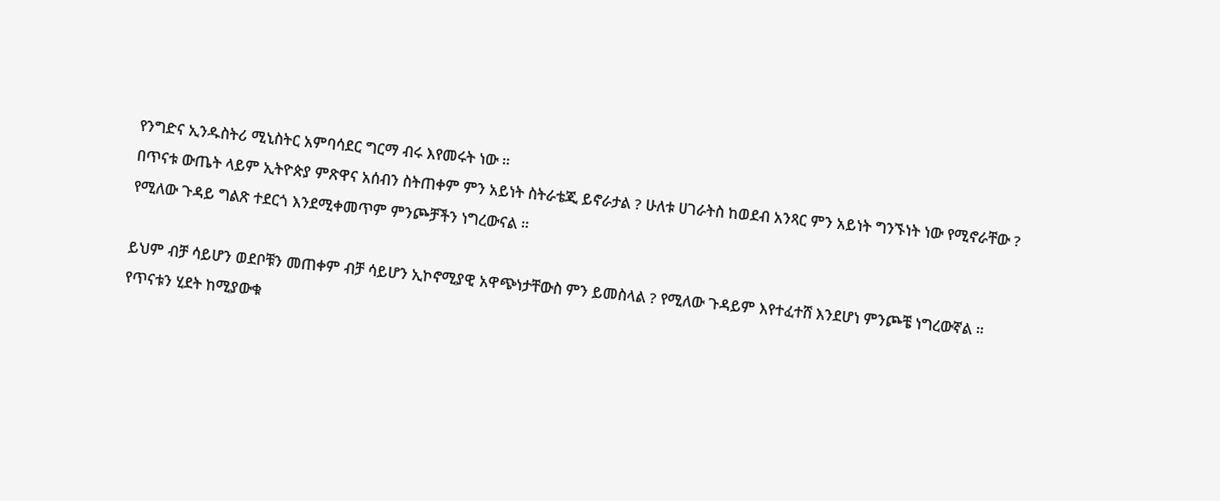የንግድና ኢንዱስትሪ ሚኒስትር አምባሳደር ግርማ ብሩ እየመሩት ነው ።
በጥናቱ ውጤት ላይም ኢትዮጵያ ምጽዋና አሰብን ስትጠቀም ምን አይነት ስትራቴጂ ይኖራታል ? ሁለቱ ሀገራትስ ከወደብ አንጻር ምን አይነት ግንኙነት ነው የሚኖራቸው ? የሚለው ጉዳይ ግልጽ ተደርጎ እንደሚቀመጥም ምንጮቻችን ነግረውናል ።

ይህም ብቻ ሳይሆን ወደቦቹን መጠቀም ብቻ ሳይሆን ኢኮኖሚያዊ አዋጭነታቸውስ ምን ይመስላል ? የሚለው ጉዳይም እየተፈተሸ እንደሆነ ምንጮቼ ነግረውኛል ።
የጥናቱን ሂደት ከሚያውቁ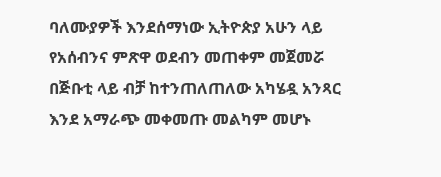ባለሙያዎች እንደሰማነው ኢትዮጵያ አሁን ላይ የአሰብንና ምጽዋ ወደብን መጠቀም መጀመሯ በጅቡቲ ላይ ብቻ ከተንጠለጠለው አካሄዷ አንጻር እንደ አማራጭ መቀመጡ መልካም መሆኑ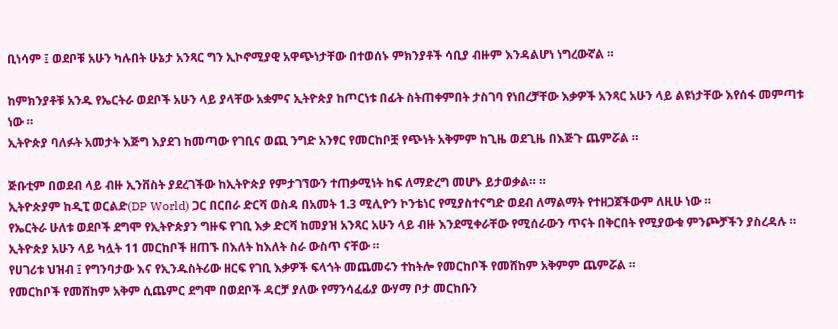ቢነሳም ፤ ወደቦቹ አሁን ካሉበት ሁኔታ አንጻር ግን ኢኮኖሚያዊ አዋጭነታቸው በተወሰኑ ምክንያቶች ሳቢያ ብዙም እንዳልሆነ ነግረውኛል ።

ከምክንያቶቹ አንዱ የኤርትራ ወደቦች አሁን ላይ ያላቸው አቋምና ኢትዮጵያ ከጦርነቱ በፊት ስትጠቀምበት ታስገባ የነበረቻቸው እቃዎች አንጻር አሁን ላይ ልዩነታቸው እየሰፋ መምጣቱ ነው ።
ኢትዮጵያ ባለፉት አመታት እጅግ እያደገ ከመጣው የገቢና ወጪ ንግድ አንፃር የመርከቦቿ የጭነት አቅምም ከጊዜ ወደጊዜ በእጅጉ ጨምሯል ።

ጅቡቲም በወደብ ላይ ብዙ ኢንቨስት ያደረገችው ከኢትዮጵያ የምታገኘውን ተጠቃሚነት ከፍ ለማድረግ መሆኑ ይታወቃል። ።
ኢትዮጵያም ከዲፒ ወርልድ(DP World) ጋር በርበራ ድርሻ ወስዳ በአመት 1.3 ሚሊዮን ኮንቴነር የሚያስተናግድ ወደብ ለማልማት የተዘጋጀችውም ለዚሁ ነው ።
የኤርትራ ሁለቱ ወደቦች ደግሞ የኢትዮጵያን ግዙፍ የገቢ እቃ ድርሻ ከመያዝ አንጻር አሁን ላይ ብዙ እንደሚቀራቸው የሚሰራውን ጥናት በቅርበት የሚያውቁ ምንጮቻችን ያስረዳሉ ።
ኢትዮጵያ አሁን ላይ ካሏት 11 መርከቦች ዘጠኙ በእለት ከእለት ስራ ውስጥ ናቸው ።
የሀገሪቱ ህዝብ ፤ የግንባታው እና የኢንዱስትሪው ዘርፍ የገቢ እቃዎች ፍላጎት መጨመሩን ተከትሎ የመርከቦች የመሸከም አቅምም ጨምሯል ።
የመርከቦች የመሸከም አቅም ሲጨምር ደግሞ በወደቦች ዳርቻ ያለው የማንሳፈፊያ ውሃማ ቦታ መርከቡን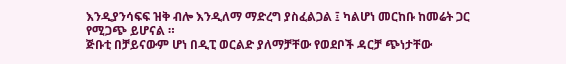እንዲያንሳፍፍ ዝቅ ብሎ እንዲለማ ማድረግ ያስፈልጋል ፤ ካልሆነ መርከቡ ከመሬት ጋር የሚጋጭ ይሆናል ።
ጅቡቲ በቻይናውም ሆነ በዲፒ ወርልድ ያለማቻቸው የወደቦች ዳርቻ ጭነታቸው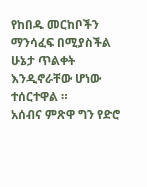የከበዱ መርከቦችን ማንሳፈፍ በሚያስችል ሁኔታ ጥልቀት እንዲኖራቸው ሆነው ተሰርተዋል ።
አሰብና ምጽዋ ግን የድሮ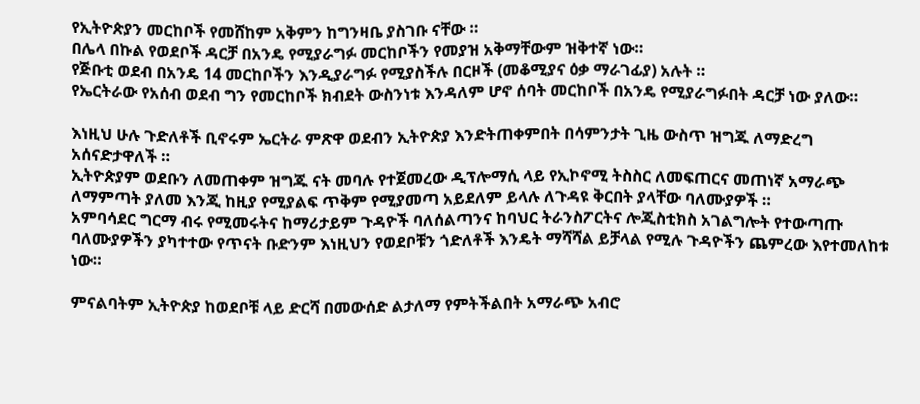የኢትዮጵያን መርከቦች የመሸከም አቅምን ከግንዛቤ ያስገቡ ናቸው ።
በሌላ በኩል የወደቦች ዳርቻ በአንዴ የሚያራግፉ መርከቦችን የመያዝ አቅማቸውም ዝቅተኛ ነው።
የጅቡቲ ወደብ በአንዴ 14 መርከቦችን እንዲያራግፉ የሚያስችሉ በርዞች (መቆሚያና ዕቃ ማራገፊያ) አሉት ።
የኤርትራው የአሰብ ወደብ ግን የመርከቦች ክብደት ውስንነቱ እንዳለም ሆኖ ሰባት መርከቦች በአንዴ የሚያራግፉበት ዳርቻ ነው ያለው።

እነዚህ ሁሉ ጉድለቶች ቢኖሩም ኤርትራ ምጽዋ ወደብን ኢትዮጵያ እንድትጠቀምበት በሳምንታት ጊዜ ውስጥ ዝግጁ ለማድረግ አሰናድታዋለች ።
ኢትዮጵያም ወደቡን ለመጠቀም ዝግጁ ናት መባሉ የተጀመረው ዲፕሎማሲ ላይ የኢኮኖሚ ትስስር ለመፍጠርና መጠነኛ አማራጭ ለማምጣት ያለመ እንጂ ከዚያ የሚያልፍ ጥቅም የሚያመጣ አይደለም ይላሉ ለጉዳዩ ቅርበት ያላቸው ባለሙያዎች ።
አምባሳደር ግርማ ብሩ የሚመሩትና ከማሪታይም ጉዳዮች ባለሰልጣንና ከባህር ትራንስፖርትና ሎጂስቲክስ አገልግሎት የተውጣጡ ባለሙያዎችን ያካተተው የጥናት ቡድንም እነዚህን የወደቦቹን ጎድለቶች እንዴት ማሻሻል ይቻላል የሚሉ ጉዳዮችን ጨምረው እየተመለከቱ ነው።

ምናልባትም ኢትዮጵያ ከወደቦቹ ላይ ድርሻ በመውሰድ ልታለማ የምትችልበት አማራጭ አብሮ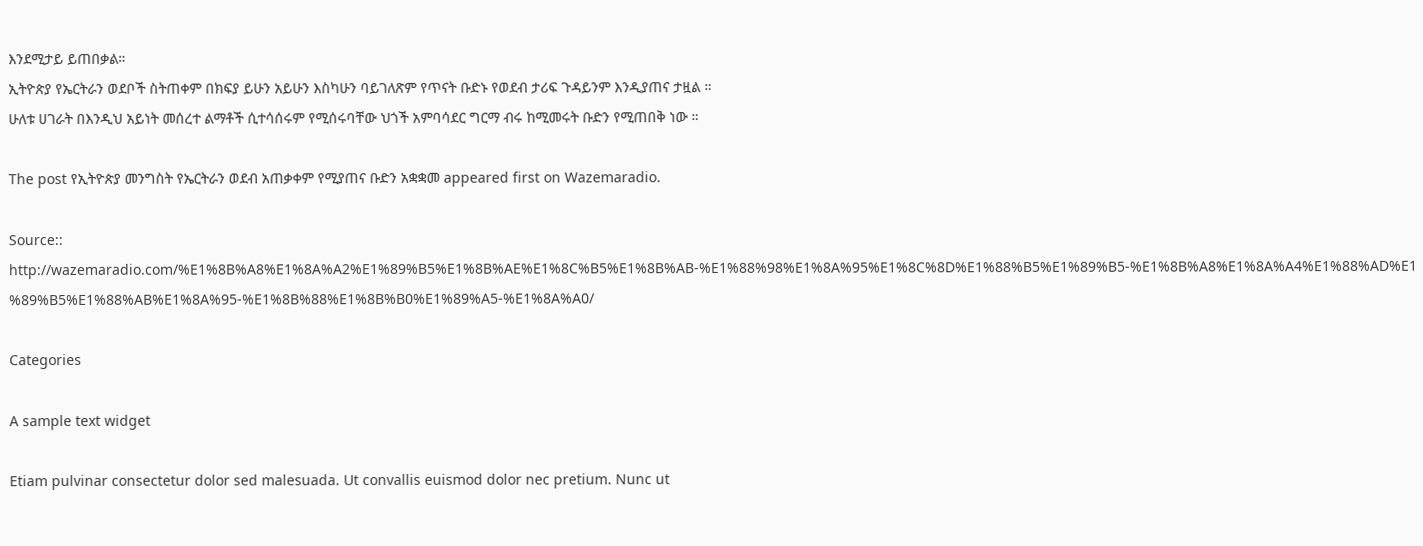እንደሚታይ ይጠበቃል።
ኢትዮጵያ የኤርትራን ወደቦች ስትጠቀም በክፍያ ይሁን አይሁን እስካሁን ባይገለጽም የጥናት ቡድኑ የወደብ ታሪፍ ጉዳይንም እንዲያጠና ታዟል ።
ሁለቱ ሀገራት በእንዲህ አይነት መሰረተ ልማቶች ሲተሳሰሩም የሚሰሩባቸው ህጎች አምባሳደር ግርማ ብሩ ከሚመሩት ቡድን የሚጠበቅ ነው ።

The post የኢትዮጵያ መንግስት የኤርትራን ወደብ አጠቃቀም የሚያጠና ቡድን አቋቋመ appeared first on Wazemaradio.

Source:: http://wazemaradio.com/%E1%8B%A8%E1%8A%A2%E1%89%B5%E1%8B%AE%E1%8C%B5%E1%8B%AB-%E1%88%98%E1%8A%95%E1%8C%8D%E1%88%B5%E1%89%B5-%E1%8B%A8%E1%8A%A4%E1%88%AD%E1%89%B5%E1%88%AB%E1%8A%95-%E1%8B%88%E1%8B%B0%E1%89%A5-%E1%8A%A0/

Categories

A sample text widget

Etiam pulvinar consectetur dolor sed malesuada. Ut convallis euismod dolor nec pretium. Nunc ut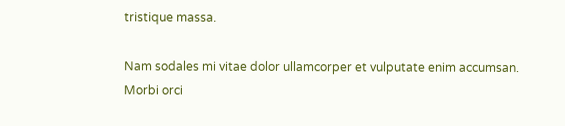tristique massa.

Nam sodales mi vitae dolor ullamcorper et vulputate enim accumsan. Morbi orci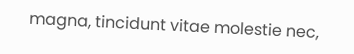magna, tincidunt vitae molestie nec,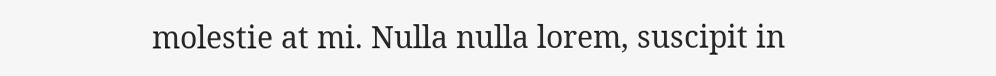molestie at mi. Nulla nulla lorem, suscipit in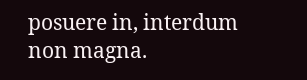posuere in, interdum non magna.